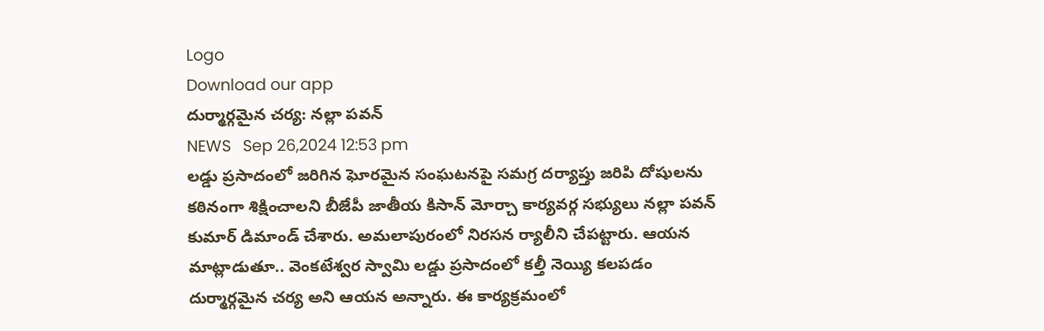Logo
Download our app
దుర్మార్గమైన చర్య: నల్లా పవన్
NEWS   Sep 26,2024 12:53 pm
లడ్డు ప్రసాదంలో జరిగిన ఘోరమైన సంఘటనపై సమగ్ర దర్యాప్తు జరిపి దోషులను కఠినంగా శిక్షించాలని బీజేపీ జాతీయ కిసాన్ మోర్చా కార్యవర్గ సభ్యులు నల్లా పవన్ కుమార్ డిమాండ్ చేశారు. అమలాపురంలో నిరసన ర్యాలీని చేపట్టారు. ఆయన మాట్లాడుతూ.. వెంకటేశ్వర స్వామి లడ్డు ప్రసాదంలో కల్తీ నెయ్యి కలపడం దుర్మార్గమైన చర్య అని ఆయన అన్నారు. ఈ కార్యక్రమంలో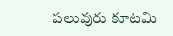పలువురు కూటమి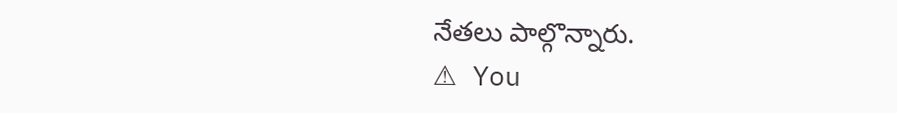నేతలు పాల్గొన్నారు.
⚠ You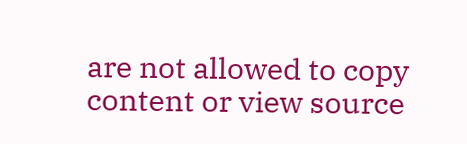are not allowed to copy content or view source